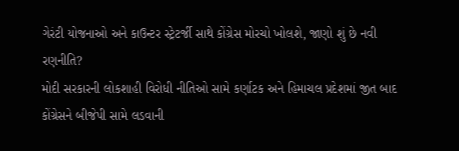ગેરંટી યોજનાઓ અને કાઉન્ટર સ્ટ્રેટર્જી સાથે કોંગ્રેસ મોરચો ખોલશે, જાણો શું છે નવી રણનીતિ?
મોદી સરકારની લોકશાહી વિરોધી નીતિઓ સામે કર્ણાટક અને હિમાચલ પ્રદેશમાં જીત બાદ કોંગ્રેસને બીજેપી સામે લડવાની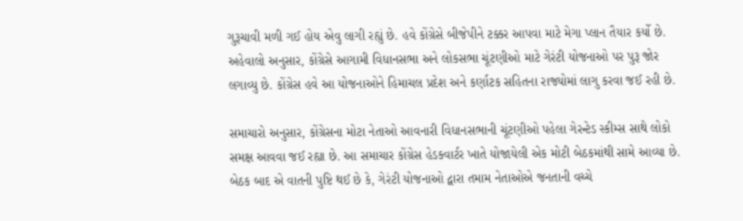ગુરૂચાવી મળી ગઈ હોય એવુ લાગી રહ્યું છે. હવે કોંગ્રેસે બીજેપીને ટક્કર આપવા માટે મેગા પ્લાન તૈયાર કર્યો છે.
અહેવાલો અનુસાર, કોંગ્રેસે આગામી વિધાનસભા અને લોકસભા ચૂંટણીઓ માટે ગેરંટી યોજનાઓ પર પુરૂ જોર લગાવ્યુ છે. કોંગ્રેસ હવે આ યોજનાઓને હિમાચલ પ્રદેશ અને કર્ણાટક સહિતના રાજ્યોમાં લાગુ કરવા જઈ રહી છે.

સમાચારો અનુસાર, કોંગ્રેસના મોટા નેતાઓ આવનારી વિધાનસભાની ચૂંટણીઓ પહેલા ગેરન્ટેડ સ્કીમ્સ સાથે લોકો સમક્ષ આવવા જઈ રહ્યા છે. આ સમાચાર કોંગ્રેસ હેડક્વાર્ટર ખાતે યોજાયેલી એક મોટી બેઠકમાંથી સામે આવ્યા છે.
બેઠક બાદ એ વાતની પુષ્ટિ થઈ છે કે, ગેરંટી યોજનાઓ દ્વારા તમામ નેતાઓએ જનતાની વચ્ચે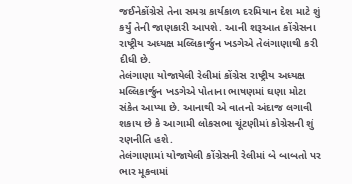જઈનેકોંગ્રેસે તેના સમગ્ર કાર્યકાળ દરમિયાન દેશ માટે શું કર્યું તેની જાણકારી આપશે. આની શરૂઆત કોંગ્રેસના રાષ્ટ્રીય અધ્યક્ષ મલ્લિકાર્જુન ખડગેએ તેલંગાણાથી કરી દીધી છે.
તેલંગાણા યોજાયેલી રેલીમાં કોંગ્રેસ રાષ્ટ્રીય અધ્યક્ષ મલ્લિકાર્જુન ખડગેએ પોતાના ભાષણમાં ઘણા મોટા સંકેત આપ્યા છે. આનાથી એ વાતનો અંદાજ લગાવી શકાય છે કે આગામી લોકસભા ચૂંટણીમાં કોગ્રેસની શું રણનીતિ હશે.
તેલંગાણામાં યોજાયેલી કોંગ્રેસની રેલીમાં બે બાબતો પર ભાર મૂકવામાં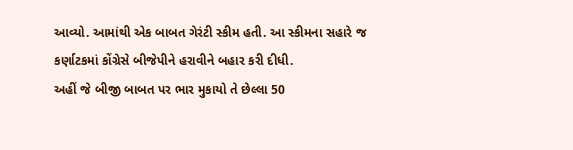આવ્યો. આમાંથી એક બાબત ગેરંટી સ્કીમ હતી. આ સ્કીમના સહારે જ કર્ણાટકમાં કોંગ્રેસે બીજેપીને હરાવીને બહાર કરી દીધી.
અહીં જે બીજી બાબત પર ભાર મુકાયો તે છેલ્લા 50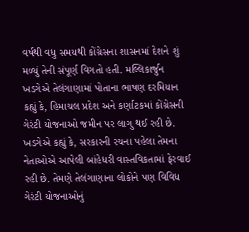વર્ષથી વધુ સમયથી કોંગ્રેસના શાસનમાં દેશને શું મળ્યું તેની સંપૂર્ણ વિગતો હતી. મલ્લિકાર્જુન ખડગેએ તેલંગાણામાં પોતાના ભાષણ દરમિયાન કહ્યું કે, હિમાચલ પ્રદેશ અને કર્ણાટકમાં કોંગ્રેસની ગેરંટી યોજનાઓ જમીન પર લાગુ થઈ રહી છે.
ખડગેએ કહ્યું કે, સરકારની રચના પહેલા તેમના નેતાઓએ આપેલી બાંહેધરી વાસ્તવિકતામાં ફેરવાઈ રહી છે. તેમણે તેલંગાણાના લોકોને પણ વિવિધ ગેરંટી યોજનાઓનું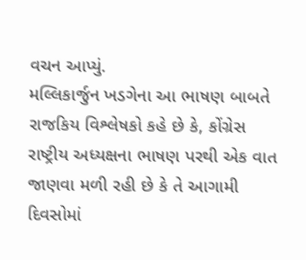વચન આપ્યું.
મલ્લિકાર્જુન ખડગેના આ ભાષણ બાબતે રાજકિય વિશ્લેષકો કહે છે કે, કોંગ્રેસ રાષ્ટ્રીય અધ્યક્ષના ભાષણ પરથી એક વાત જાણવા મળી રહી છે કે તે આગામી દિવસોમાં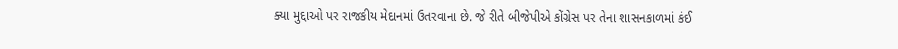ક્યા મુદ્દાઓ પર રાજકીય મેદાનમાં ઉતરવાના છે. જે રીતે બીજેપીએ કોંગ્રેસ પર તેના શાસનકાળમાં કંઈ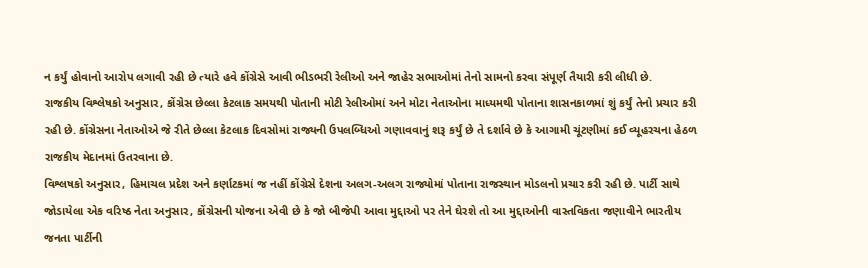ન કર્યું હોવાનો આરોપ લગાવી રહી છે ત્યારે હવે કોંગ્રેસે આવી ભીડભરી રેલીઓ અને જાહેર સભાઓમાં તેનો સામનો કરવા સંપૂર્ણ તૈયારી કરી લીધી છે.
રાજકીય વિશ્લેષકો અનુસાર, કોંગ્રેસ છેલ્લા કેટલાક સમયથી પોતાની મોટી રેલીઓમાં અને મોટા નેતાઓના માધ્યમથી પોતાના શાસનકાળમાં શું કર્યું તેનો પ્રચાર કરી રહી છે. કોંગ્રેસના નેતાઓએ જે રીતે છેલ્લા કેટલાક દિવસોમાં રાજ્યની ઉપલબ્ધિઓ ગણાવવાનું શરૂ કર્યું છે તે દર્શાવે છે કે આગામી ચૂંટણીમાં કઈ વ્યૂહરચના હેઠળ રાજકીય મેદાનમાં ઉતરવાના છે.
વિશ્લષકો અનુસાર, હિમાચલ પ્રદેશ અને કર્ણાટકમાં જ નહીં કોંગ્રેસે દેશના અલગ-અલગ રાજ્યોમાં પોતાના રાજસ્થાન મોડલનો પ્રચાર કરી રહી છે. પાર્ટી સાથે જોડાયેલા એક વરિષ્ઠ નેતા અનુસાર, કોંગ્રેસની યોજના એવી છે કે જો બીજેપી આવા મુદ્દાઓ પર તેને ઘેરશે તો આ મુદ્દાઓની વાસ્તવિકતા જણાવીને ભારતીય જનતા પાર્ટીની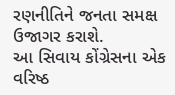રણનીતિને જનતા સમક્ષ ઉજાગર કરાશે.
આ સિવાય કોંગ્રેસના એક વરિષ્ઠ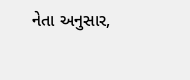નેતા અનુસાર,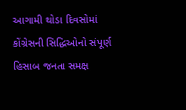આગામી થોડા દિવસોમાં કોંગ્રેસની સિદ્ધિઓનો સંપૂર્ણ હિસાબ જનતા સમક્ષ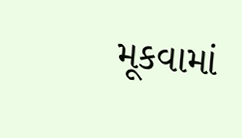મૂકવામાં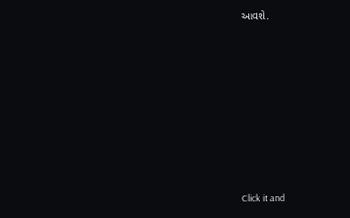આવશે.












Click it and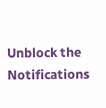Unblock the Notifications